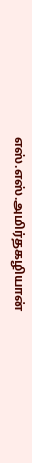எஸ்.எஸ்.அமிர்தகழியான்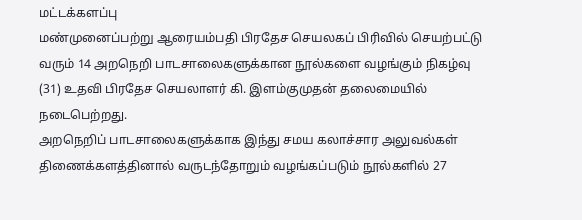மட்டக்களப்பு
மண்முனைப்பற்று ஆரையம்பதி பிரதேச செயலகப் பிரிவில் செயற்பட்டு வரும் 14 அறநெறி பாடசாலைகளுக்கான நூல்களை வழங்கும் நிகழ்வு (31) உதவி பிரதேச செயலாளர் கி. இளம்குமுதன் தலைமையில் நடைபெற்றது.
அறநெறிப் பாடசாலைகளுக்காக இந்து சமய கலாச்சார அலுவல்கள் திணைக்களத்தினால் வருடந்தோறும் வழங்கப்படும் நூல்களில் 27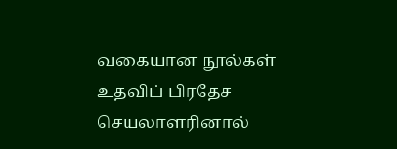வகையான நூல்கள் உதவிப் பிரதேச செயலாளரினால்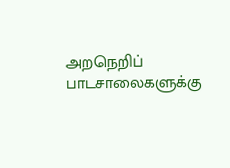அறநெறிப் பாடசாலைகளுக்கு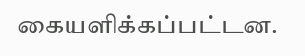கையளிக்கப்பட்டன.